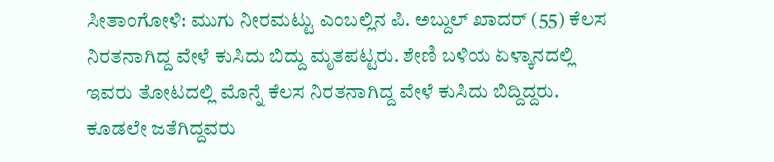ಸೀತಾಂಗೋಳಿ: ಮುಗು ನೀರಮಟ್ಟು ಎಂಬಲ್ಲಿನ ಪಿ. ಅಬ್ದುಲ್ ಖಾದರ್ (55) ಕೆಲಸ ನಿರತನಾಗಿದ್ದ ವೇಳೆ ಕುಸಿದು ಬಿದ್ದು ಮೃತಪಟ್ಟರು. ಶೇಣಿ ಬಳಿಯ ಏಳ್ಕಾನದಲ್ಲಿ ಇವರು ತೋಟದಲ್ಲಿ ಮೊನ್ನೆ ಕೆಲಸ ನಿರತನಾಗಿದ್ದ ವೇಳೆ ಕುಸಿದು ಬಿದ್ದಿದ್ದರು. ಕೂಡಲೇ ಜತೆಗಿದ್ದವರು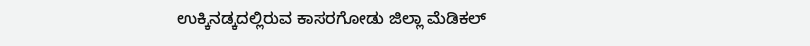ಉಕ್ಕಿನಡ್ಕದಲ್ಲಿರುವ ಕಾಸರಗೋಡು ಜಿಲ್ಲಾ ಮೆಡಿಕಲ್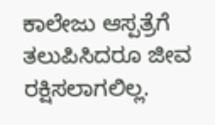ಕಾಲೇಜು ಆಸ್ಪತ್ರೆಗೆ ತಲುಪಿಸಿದರೂ ಜೀವ ರಕ್ಷಿಸಲಾಗಲಿಲ್ಲ.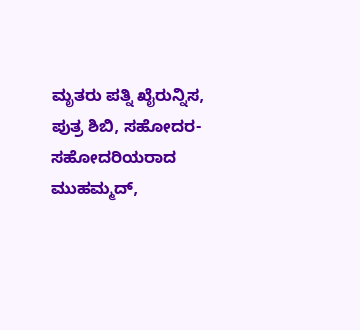ಮೃತರು ಪತ್ನಿ ಖೈರುನ್ನಿಸ, ಪುತ್ರ ಶಿಬಿ, ಸಹೋದರ- ಸಹೋದರಿಯರಾದ ಮುಹಮ್ಮದ್,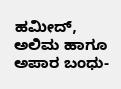ಹಮೀದ್, ಅಲಿಮ ಹಾಗೂ ಅಪಾರ ಬಂಧು-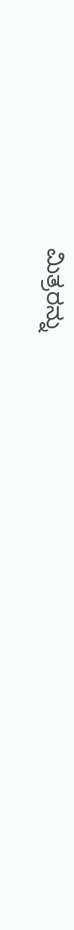ಮಿತ್ರರನ್ನು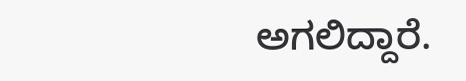ಅಗಲಿದ್ದಾರೆ.